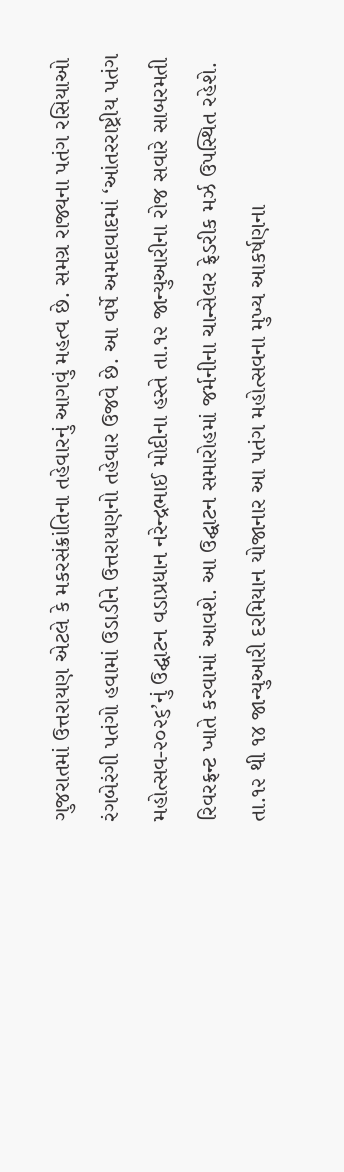ગુજરાતમાં ઉત્તરાયણ એટલે કે મકરસંક્રાંતિના તહેવારનું આગવું મહત્વ છે. સમગ્ર રાજ્યના પતંગ રસિયાઓ રંગબેરંગી પતંગો હવામાં ઉડાડીને ઉત્તરાયણનો તહેવાર ઉજવે છે. આ વર્ષે અમદાવાદમાં ‘આંતરરાષ્ટ્રીય પતંગ મહોત્સવ-૨૦૨૬’નું ઉદ્ઘાટન વડાપ્રધાન નરેન્દ્રભાઈ મોદીના હસ્તે તા.૧૨ જાન્યુઆરીના રોજ સવારે સાબરમતી રિવરફ્રન્ટ ખાતે કરવામાં આવશે. આ ઉદ્ઘાટન સમારોહમાં જર્મનીના ચાન્સેલર ફ્રેડરીક મર્ઝ ઉપસ્થિત રહેશે.
તા.૧૨ થી ૧૪ જાન્યુઆરી દરમિયાન યોજાનાર આ પતંગ મહોત્સવના મુખ્ય આકર્ષણના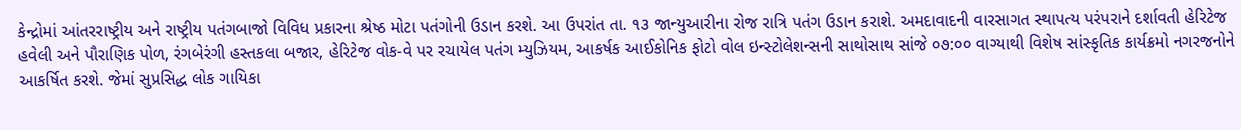કેન્દ્રોમાં આંતરરાષ્ટ્રીય અને રાષ્ટ્રીય પતંગબાજો વિવિધ પ્રકારના શ્રેષ્ઠ મોટા પતંગોની ઉડાન કરશે. આ ઉપરાંત તા. ૧૩ જાન્યુઆરીના રોજ રાત્રિ પતંગ ઉડાન કરાશે. અમદાવાદની વારસાગત સ્થાપત્ય પરંપરાને દર્શાવતી હેરિટેજ હવેલી અને પૌરાણિક પોળ, રંગબેરંગી હસ્તકલા બજાર, હેરિટેજ વોક-વે પર રચાયેલ પતંગ મ્યુઝિયમ, આકર્ષક આઈકોનિક ફોટો વોલ ઇન્સ્ટોલેશન્સની સાથોસાથ સાંજે ૦૭:૦૦ વાગ્યાથી વિશેષ સાંસ્કૃતિક કાર્યક્રમો નગરજનોને આકર્ષિત કરશે. જેમાં સુપ્રસિદ્ધ લોક ગાયિકા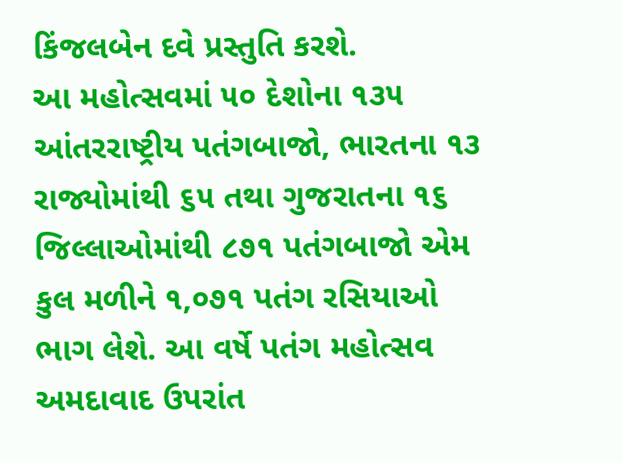કિંજલબેન દવે પ્રસ્તુતિ કરશે.
આ મહોત્સવમાં ૫૦ દેશોના ૧૩૫ આંતરરાષ્ટ્રીય પતંગબાજો, ભારતના ૧૩ રાજ્યોમાંથી ૬૫ તથા ગુજરાતના ૧૬ જિલ્લાઓમાંથી ૮૭૧ પતંગબાજો એમ કુલ મળીને ૧,૦૭૧ પતંગ રસિયાઓ ભાગ લેશે. આ વર્ષે પતંગ મહોત્સવ અમદાવાદ ઉપરાંત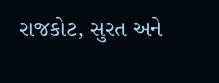રાજકોટ, સુરત અને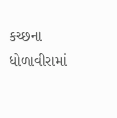કચ્છના ધોળાવીરામાં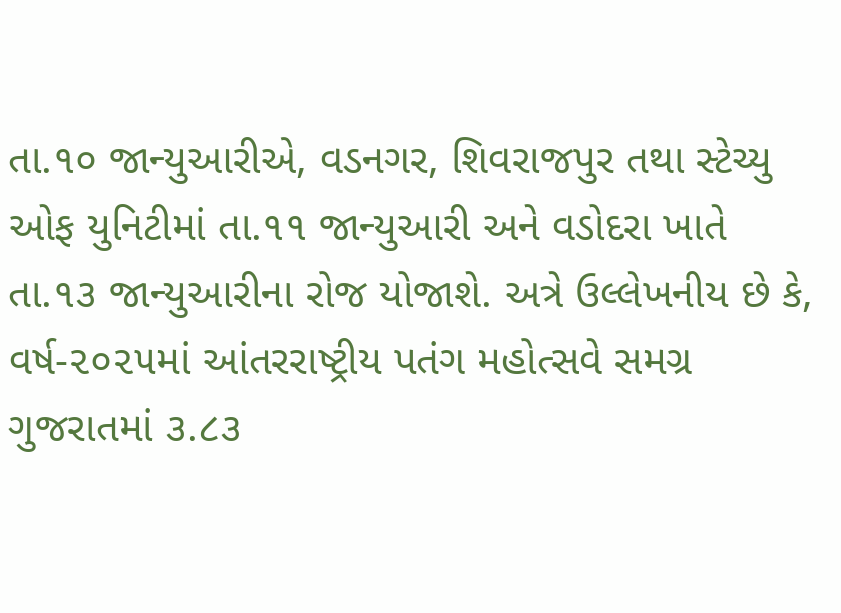તા.૧૦ જાન્યુઆરીએ, વડનગર, શિવરાજપુર તથા સ્ટેચ્યુ ઓફ યુનિટીમાં તા.૧૧ જાન્યુઆરી અને વડોદરા ખાતે તા.૧૩ જાન્યુઆરીના રોજ યોજાશે. અત્રે ઉલ્લેખનીય છે કે, વર્ષ-૨૦૨૫માં આંતરરાષ્ટ્રીય પતંગ મહોત્સવે સમગ્ર ગુજરાતમાં ૩.૮૩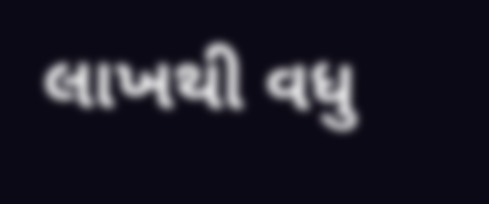લાખથી વધુ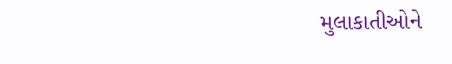મુલાકાતીઓને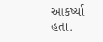આકર્ષ્યા હતા.